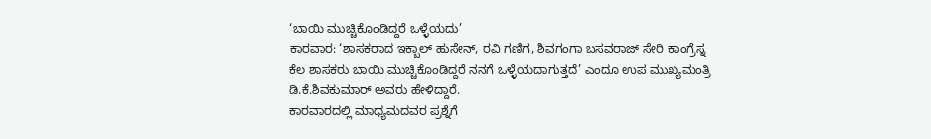‘ಬಾಯಿ ಮುಚ್ಚಿಕೊಂಡಿದ್ದರೆ ಒಳ್ಳೆಯದು’
ಕಾರವಾರ: ‘ಶಾಸಕರಾದ ಇಕ್ಬಾಲ್ ಹುಸೇನ್, ರವಿ ಗಣಿಗ, ಶಿವಗಂಗಾ ಬಸವರಾಜ್ ಸೇರಿ ಕಾಂಗ್ರೆಸ್ನ ಕೆಲ ಶಾಸಕರು ಬಾಯಿ ಮುಚ್ಚಿಕೊಂಡಿದ್ದರೆ ನನಗೆ ಒಳ್ಳೆಯದಾಗುತ್ತದೆ’ ಎಂದೂ ಉಪ ಮುಖ್ಯಮಂತ್ರಿ ಡಿ.ಕೆ.ಶಿವಕುಮಾರ್ ಅವರು ಹೇಳಿದ್ದಾರೆ.
ಕಾರವಾರದಲ್ಲಿ ಮಾಧ್ಯಮದವರ ಪ್ರಶ್ನೆಗೆ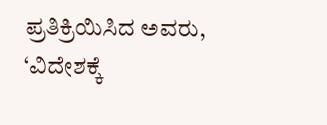ಪ್ರತಿಕ್ರಿಯಿಸಿದ ಅವರು, ‘ವಿದೇಶಕ್ಕೆ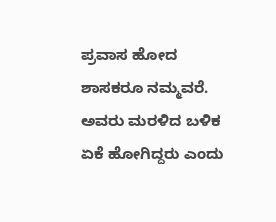ಪ್ರವಾಸ ಹೋದ ಶಾಸಕರೂ ನಮ್ಮವರೆ. ಅವರು ಮರಳಿದ ಬಳಿಕ ಏಕೆ ಹೋಗಿದ್ದರು ಎಂದು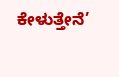ಕೇಳುತ್ತೇನೆ’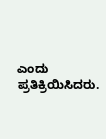ಎಂದು ಪ್ರತಿಕ್ರಿಯಿಸಿದರು.